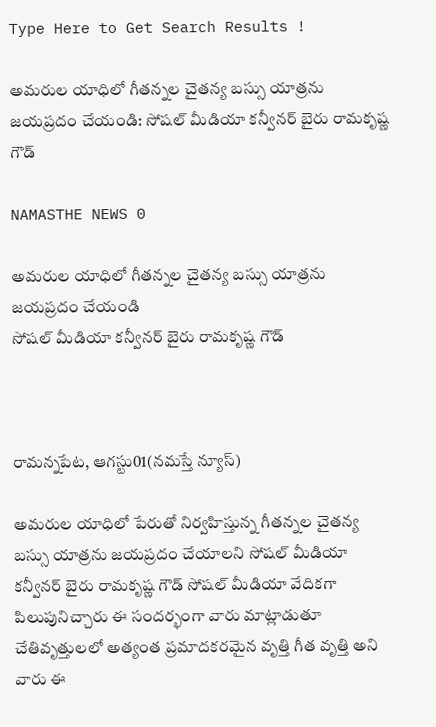Type Here to Get Search Results !

అమరుల యాధిలో గీతన్నల చైతన్య బస్సు యాత్రను జయప్రదం చేయండి: సోషల్ మీడియా కన్వీనర్ బైరు రామకృష్ణ గౌడ్

NAMASTHE NEWS 0

అమరుల యాధిలో గీతన్నల చైతన్య బస్సు యాత్రను జయప్రదం చేయండి
సోషల్ మీడియా కన్వీనర్ బైరు రామకృష్ణ గౌడ్



రామన్నపేట, ఆగస్టు01(నమస్తే న్యూస్)

అమరుల యాధిలో పేరుతో నిర్వహిస్తున్న గీతన్నల చైతన్య బస్సు యాత్రను జయప్రదం చేయాలని సోషల్ మీడియా కన్వీనర్ బైరు రామకృష్ణ గౌడ్ సోషల్ మీడియా వేదికగా పిలుపునిచ్చారు ఈ సందర్భంగా వారు మాట్లాడుతూ చేతివృత్తులలో అత్యంత ప్రమాదకరమైన వృత్తి గీత వృత్తి అని వారు ఈ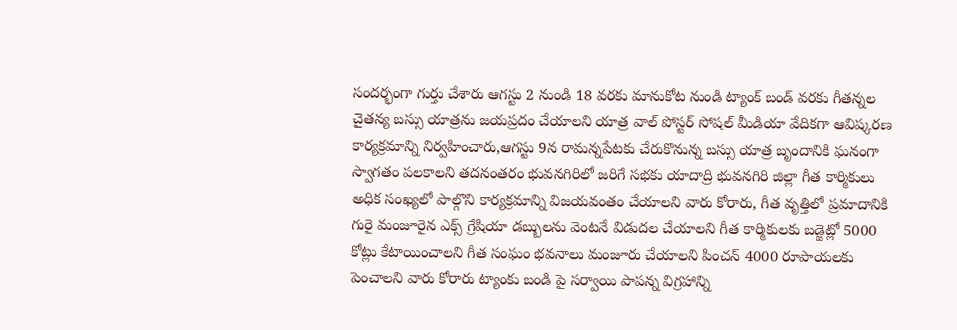సందర్భంగా గుర్తు చేశారు ఆగస్టు 2 నుండి 18 వరకు మానుకోట నుండి ట్యాంక్ బండ్ వరకు గీతన్నల చైతన్య బస్సు యాత్రను జయప్రదం చేయాలని యాత్ర వాల్ పోస్టర్ సోషల్ మీడియా వేదికగా ఆవిష్కరణ కార్యక్రమాన్ని నిర్వహించారు,ఆగస్టు 9న రామన్నపేటకు చేరుకొనున్న బస్సు యాత్ర బృందానికి ఘనంగా స్వాగతం పలకాలని తదనంతరం భువనగిరిలో జరిగే సభకు యాదాద్రి భువనగిరి జిల్లా గీత కార్మికులు అధిక సంఖ్యలో పాల్గొని కార్యక్రమాన్ని విజయవంతం చేయాలని వారు కోరారు, గీత వృత్తిలో ప్రమాదానికి గురై మంజూరైన ఎక్స్ గ్రేషియా డబ్బులను వెంటనే విడుదల చేయాలని గీత కార్మికులకు బడ్జెట్లో 5000 కోట్లు కేటాయించాలని గీత సంఘం భవనాలు మంజూరు చేయాలని పించన్ 4000 రూపాయలకు పెంచాలని వారు కోరారు ట్యాంకు బండి పై సర్వాయి పాపన్న విగ్రహాన్ని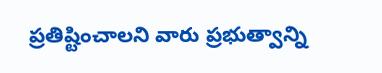ప్రతిష్టించాలని వారు ప్రభుత్వాన్ని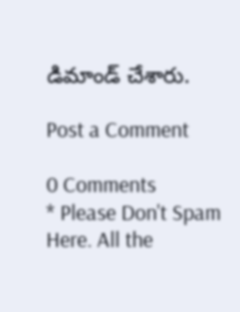డిమాండ్ చేశారు.

Post a Comment

0 Comments
* Please Don't Spam Here. All the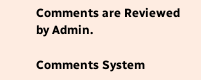Comments are Reviewed by Admin.

Comments System